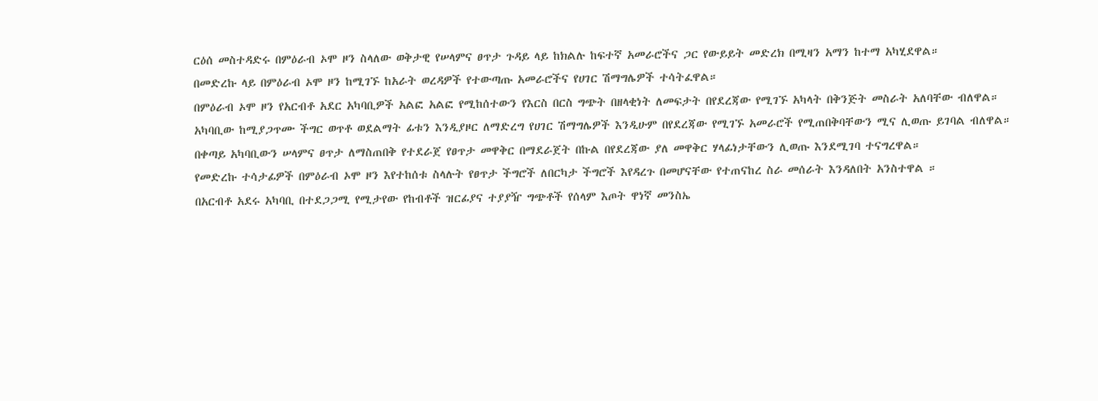ርዕሰ መስተዳድሩ በምዕራብ ኦሞ ዞን ስላለው ወቅታዊ የሠላምና ፀጥታ ጉዳይ ላይ ከክልሉ ከፍተኛ አመራሮችና ጋር የውይይት መድረክ በሚዛን አማን ከተማ አካሂደዋል።
በመድረኩ ላይ በምዕራብ ኦሞ ዞን ከሚገኙ ከአራት ወረዳዎች የተውጣጡ አመራሮችና የሀገር ሽማግሌዎች ተሳትፈዋል።
በምዕራብ ኦሞ ዞን የአርብቶ አደር አካባቢዎች አልፎ አልፎ የሚከሰተውን የእርስ በርስ ግጭት በዘላቂነት ለመፍታት በየደረጃው የሚገኙ አካላት በቅንጅት መስራት አለባቸው ብለዋል።
አካባቢው ከሚያጋጥሙ ችግር ወጥቶ ወደልማት ፊቱን እንዲያዞር ለማድረግ የሀገር ሽማግሌዎች እንዲሁም በየደረጃው የሚገኙ አመራሮች የሚጠበቅባቸውን ሚና ሊወጡ ይገባል ብለዋል።
በቀጣይ አካባቢውን ሠላምና ፀጥታ ለማስጠበቅ የተደራጀ የፀጥታ መዋቅር በማደራጀት በኩል በየደረጃው ያለ መዋቅር ሃላፊነታቸውን ሊወጡ እንደሚገባ ተናግረዋል።
የመድረኩ ተሳታፊዎች በምዕራብ ኦሞ ዞን እየተከሰቱ ስላሉት የፀጥታ ችግሮች ለበርካታ ችግሮች እየዳረጉ በመሆናቸው የተጠናከረ ስራ መሰራት እንዳለበት አንስተዋል ።
በአርብቶ አደሩ አካባቢ በተደጋጋሚ የሚታየው የከብቶች ዝርፊያና ተያያዥ ግጭቶች የሰላም እጦት ዋነኛ መንስኤ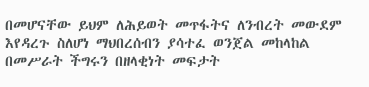በመሆናቸው ይህም ለሕይወት መጥፋትና ለንብረት መውደም እየዳረጉ ስለሆነ ማህበረሰብን ያሳተፈ ወንጀል መከላከል በመሥራት ችግሩን በዘላቂነት መፍታት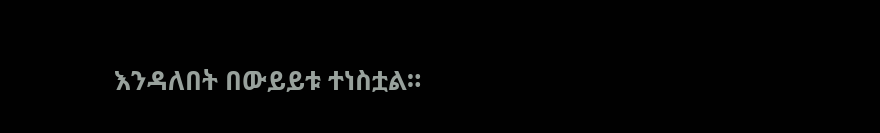እንዳለበት በውይይቱ ተነስቷል።